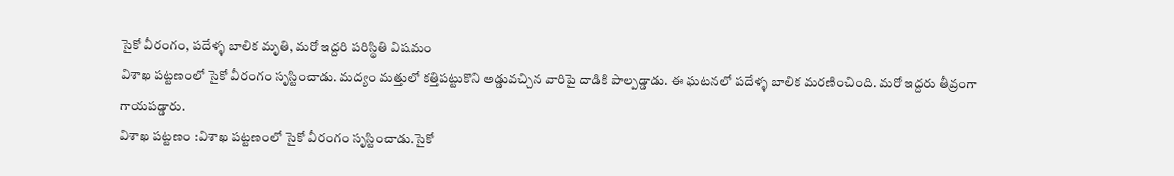సైకో వీరంగం, పదేళ్ళ బాలిక మృతి, మరో ఇద్దరి పరిస్థితి విషమం
విశాఖ పట్టణంలో సైకో వీరంగం సృస్టించాడు. మద్యం మత్తులో కత్తిపట్టుకొని అడ్డువచ్చిన వారిపై దాడికి పాల్పడ్డాడు. ఈ ఘటనలో పదేళ్ళ బాలిక మరణించింది. మరో ఇద్దరు తీవ్రంగా గాయపడ్డారు.
విశాఖ పట్టణం :విశాఖ పట్టణంలో సైకో వీరంగం సృస్టించాడు.సైకో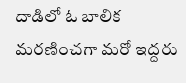దాడిలో ఓ బాలిక మరణించగా మరో ఇద్దరు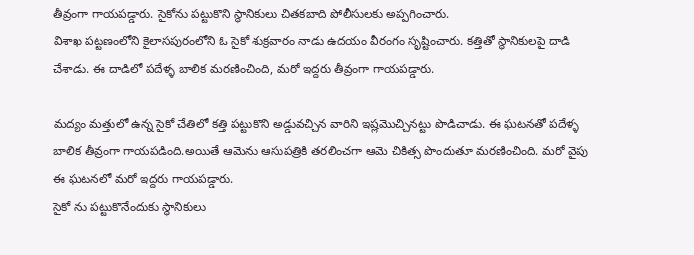తీవ్రంగా గాయపడ్డారు. సైకోను పట్టుకొని స్థానికులు చితకబాది పోలీసులకు అప్పగించారు.
విశాఖ పట్టణంలోని కైలాసపురంలోని ఓ సైకో శుక్రవారం నాడు ఉదయం వీరంగం సృష్టించారు. కత్తితో స్థానికులపై దాడి చేశాడు. ఈ దాడిలో పదేళ్ళ బాలిక మరణించింది, మరో ఇద్దరు తీవ్రంగా గాయపడ్డారు.

మద్యం మత్తులో ఉన్న సైకో చేతిలో కత్తి పట్టుకొని అడ్డువచ్చిన వారిని ఇష్లమొచ్చినట్టు పొడిచాడు. ఈ ఘటనతో పదేళ్ళ బాలిక తీవ్రంగా గాయపడింది.అయితే ఆమెను ఆసుపత్రికి తరలించగా ఆమె చికిత్స పొందుతూ మరణించింది. మరో వైపు ఈ ఘటనలో మరో ఇద్దరు గాయపడ్డారు.
సైకో ను పట్టుకొనేందుకు స్థానికులు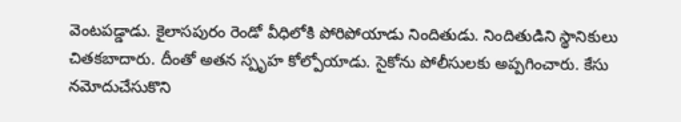వెంటపడ్డాడు. కైలాసపురం రెండో వీధిలోకి పోరిపోయాడు నిందితుడు. నిందితుడిని స్థానికులు చితకబాదారు. దీంతో అతన స్పృహ కోల్పోయాడు. సైకోను పోలీసులకు అప్పగించారు. కేసు నమోదుచేసుకొని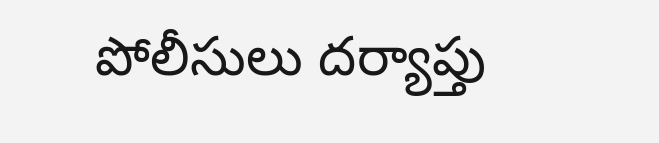పోలీసులు దర్యాప్తు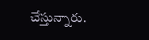చేస్తున్నారు.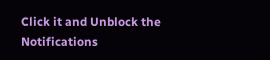Click it and Unblock the Notifications